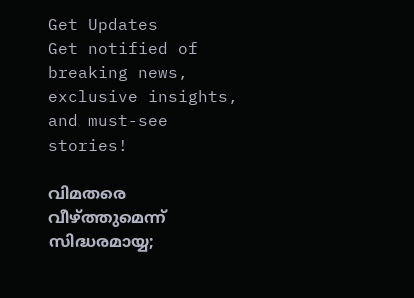Get Updates
Get notified of breaking news, exclusive insights, and must-see stories!

വിമതരെ വീഴ്ത്തുമെന്ന് സിദ്ധരമായ്യ;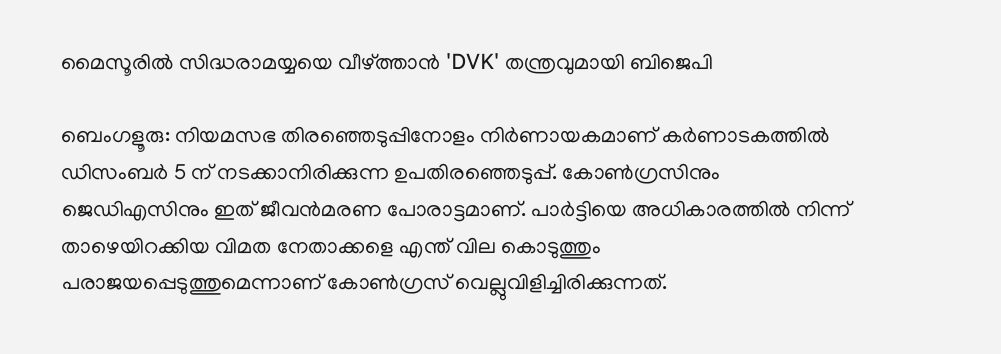മൈസൂരില്‍ സിദ്ധരാമയ്യയെ വീഴ്ത്താന്‍ 'DVK' തന്ത്രവുമായി ബിജെപി

ബെംഗളൂരു: നിയമസഭ തിരഞ്ഞെടുപ്പിനോളം നിര്‍ണായകമാണ് കര്‍ണാടകത്തില്‍
ഡിസംബര്‍ 5 ന് നടക്കാനിരിക്കുന്ന ഉപതിരഞ്ഞെടുപ്പ്. കോണ്‍ഗ്രസിനും ജെഡിഎസിനും ഇത് ജീവന്‍മരണ പോരാട്ടമാണ്. പാര്‍ട്ടിയെ അധികാരത്തില്‍ നിന്ന് താഴെയിറക്കിയ വിമത നേതാക്കളെ എന്ത് വില കൊടുത്തും പരാജയപ്പെടുത്തുമെന്നാണ് കോണ്‍ഗ്രസ് വെല്ലുവിളിച്ചിരിക്കുന്നത്.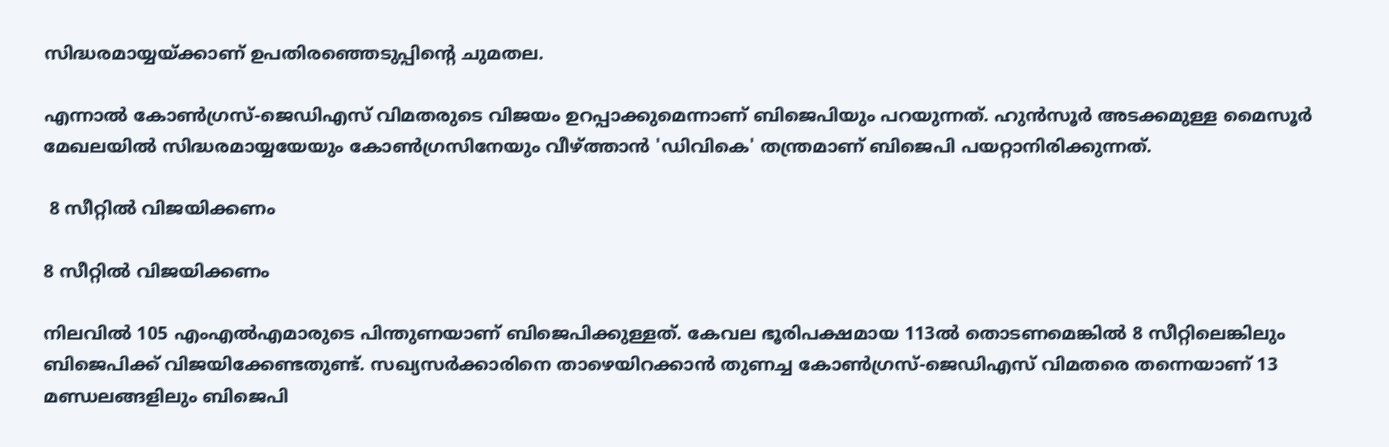സിദ്ധരമായ്യയ്ക്കാണ് ഉപതിരഞ്ഞെടുപ്പിന്‍റെ ചുമതല.

എന്നാല്‍ കോണ്‍ഗ്രസ്-ജെഡിഎസ് വിമതരുടെ വിജയം ഉറപ്പാക്കുമെന്നാണ് ബിജെപിയും പറയുന്നത്. ഹുന്‍സൂര്‍ അടക്കമുള്ള മൈസൂര്‍ മേഖലയില്‍ സിദ്ധരമായ്യയേയും കോണ്‍ഗ്രസിനേയും വീഴ്ത്താന്‍ 'ഡിവികെ' തന്ത്രമാണ് ബിജെപി പയറ്റാനിരിക്കുന്നത്.

 8 സീറ്റില്‍ വിജയിക്കണം

8 സീറ്റില്‍ വിജയിക്കണം

നിലവില്‍ 105 എംഎല്‍എമാരുടെ പിന്തുണയാണ് ബിജെപിക്കുള്ളത്. കേവല ഭൂരിപക്ഷമായ 113ല്‍ തൊടണമെങ്കില്‍ 8 സീറ്റിലെങ്കിലും ബിജെപിക്ക് വിജയിക്കേണ്ടതുണ്ട്. സഖ്യസര്‍ക്കാരിനെ താഴെയിറക്കാന്‍ തുണച്ച കോണ്‍ഗ്രസ്-ജെഡിഎസ് വിമതരെ തന്നെയാണ് 13 മണ്ഡലങ്ങളിലും ബിജെപി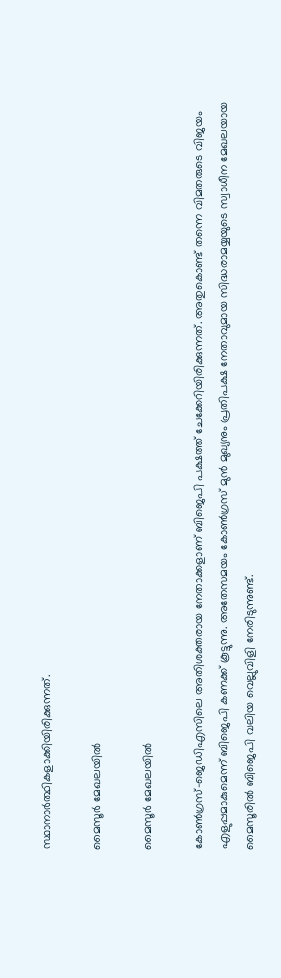സ്ഥാനാര്‍ത്ഥികളാക്കിയിരിക്കുന്നത്.

മൈസൂര്‍ മേഖലയില്‍

മൈസൂര്‍ മേഖലയില്‍

കോണ്‍ഗ്രസ്-ജെഡിഎസിലെ അതിശക്തരായ നേതാക്കളാണ് ബിജെപി പക്ഷത്ത് ചേക്കേറിയിരിക്കുന്നത്. അതുകൊണ്ട് തന്നെ വിമതരുടെ വിജയം എളുപ്പമാകുമെന്ന് ബിജെപി കണക്ക് കൂട്ടുന്നു. അതേസമയം കോണ്‍ഗ്രസ് മുന്‍ മുഖ്യനും പ്രതിപക്ഷ നേതാവുമായ സിദ്ധരാമയ്യയുടെ സ്വാധീന മേഖലയായ മൈസൂരില്‍ ബിജെപി വലിയ വെല്ലുവിളി നേരിടുന്നുണ്ട്.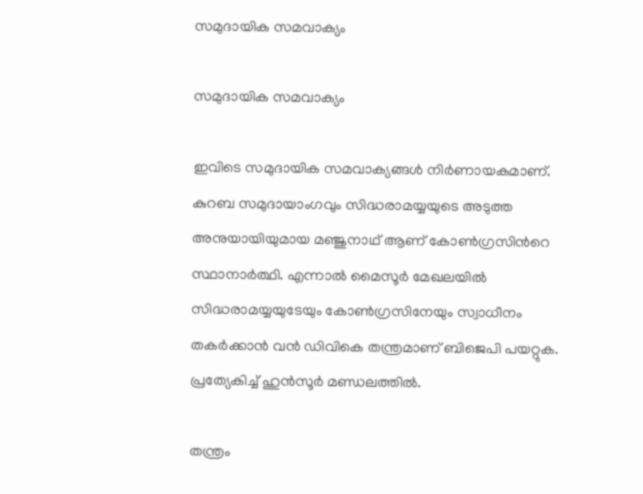സമുദായിക സമവാക്യം

സമുദായിക സമവാക്യം

ഇവിടെ സമുദായിക സമവാക്യങ്ങള്‍ നിര്‍ണായകമാണ്. കുറബ സമുദായാംഗവും സിദ്ധരാമയ്യയുടെ അടുത്ത അനുയായിയുമായ മഞ്ജുനാഥ് ആണ് കോണ്‍ഗ്രസിന്‍റെ സ്ഥാനാര്‍ത്ഥി. എന്നാല്‍ മൈസൂര്‍ മേഖലയില്‍ സിദ്ധരാമയ്യയുടേയും കോണ്‍ഗ്രസിനേയും സ്വാധീനം തകര്‍ക്കാന്‍ വന്‍ ഡിവികെ തന്ത്രമാണ് ബിജെപി പയറ്റുക. പ്രത്യേകിച്ച് ഹുന്‍സൂര്‍ മണ്ഡലത്തില്‍.

തന്ത്രം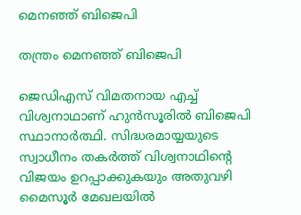മെനഞ്ഞ് ബിജെപി

തന്ത്രം മെനഞ്ഞ് ബിജെപി

ജെഡിഎസ് വിമതനായ എച്ച് വിശ്വനാഥാണ് ഹുന്‍സൂരില്‍ ബിജെപി സ്ഥാനാര്‍ത്ഥി. സിദ്ധരമായ്യയുടെ സ്വാധീനം തകര്‍ത്ത് വിശ്വനാഥിന്‍റെ വിജയം ഉറപ്പാക്കുകയും അതുവഴി മൈസൂര്‍ മേഖലയില്‍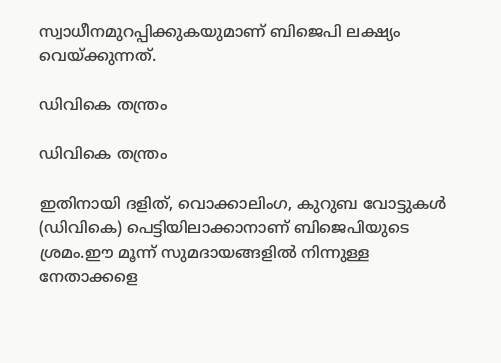സ്വാധീനമുറപ്പിക്കുകയുമാണ് ബിജെപി ലക്ഷ്യം വെയ്ക്കുന്നത്.

ഡിവികെ തന്ത്രം

ഡിവികെ തന്ത്രം

ഇതിനായി ദളിത്, വൊക്കാലിംഗ, കുറുബ വോട്ടുകള്‍ (ഡിവികെ) പെട്ടിയിലാക്കാനാണ് ബിജെപിയുടെ ശ്രമം.ഈ മൂന്ന് സുമദായങ്ങളില്‍ നിന്നുള്ള നേതാക്കളെ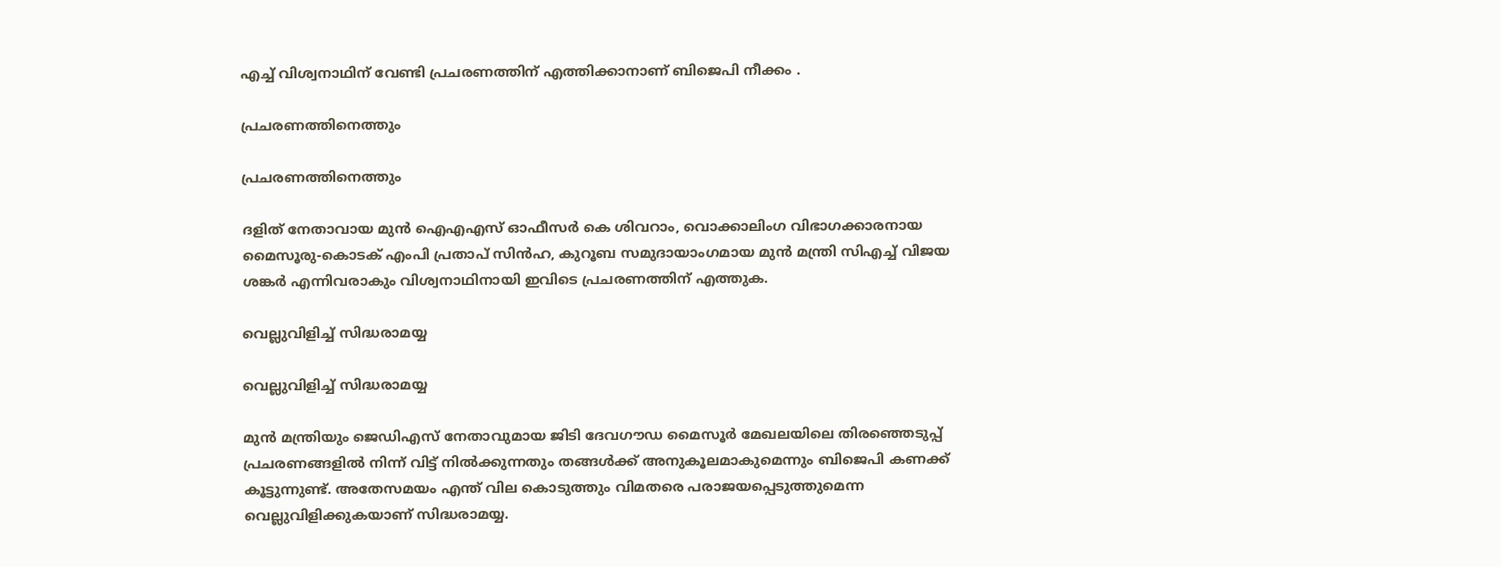എച്ച് വിശ്വനാഥിന് വേണ്ടി പ്രചരണത്തിന് എത്തിക്കാനാണ് ബിജെപി നീക്കം .

പ്രചരണത്തിനെത്തും

പ്രചരണത്തിനെത്തും

ദളിത് നേതാവായ മുന്‍ ഐഎഎസ് ഓഫീസര്‍ കെ ശിവറാം, വൊക്കാലിംഗ വിഭാഗക്കാരനായ മൈസൂരു-കൊടക് എംപി പ്രതാപ് സിന്‍ഹ, കുറൂബ സമുദായാംഗമായ മുന്‍ മന്ത്രി സിഎച്ച് വിജയ ശങ്കര്‍ എന്നിവരാകും വിശ്വനാഥിനായി ഇവിടെ പ്രചരണത്തിന് എത്തുക.

വെല്ലുവിളിച്ച് സിദ്ധരാമയ്യ

വെല്ലുവിളിച്ച് സിദ്ധരാമയ്യ

മുന്‍ മന്ത്രിയും ജെഡിഎസ് നേതാവുമായ ജിടി ദേവഗൗഡ മൈസൂര്‍ മേഖലയിലെ തിരഞ്ഞെടുപ്പ് പ്രചരണങ്ങളില്‍ നിന്ന് വിട്ട് നില്‍ക്കുന്നതും തങ്ങള്‍ക്ക് അനുകൂലമാകുമെന്നും ബിജെപി കണക്ക് കൂട്ടുന്നുണ്ട്. അതേസമയം എന്ത് വില കൊടുത്തും വിമതരെ പരാജയപ്പെടുത്തുമെന്ന വെല്ലുവിളിക്കുകയാണ് സിദ്ധരാമയ്യ.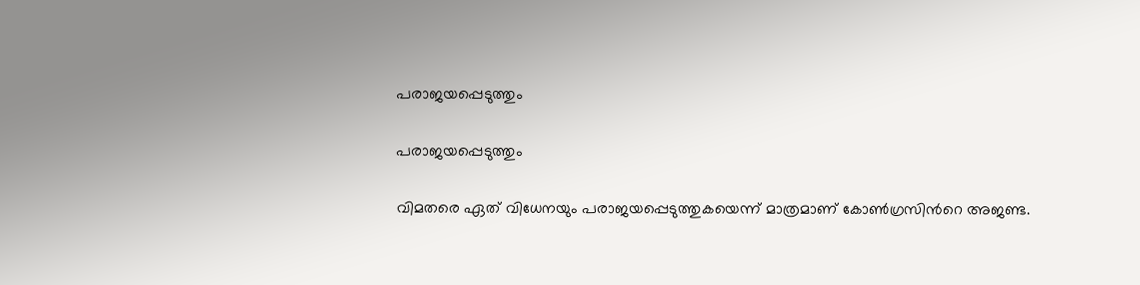പരാജയപ്പെടുത്തും

പരാജയപ്പെടുത്തും

വിമതരെ ഏത് വിധേനയും പരാജയപ്പെടുത്തുകയെന്ന് മാത്രമാണ് കോണ്‍ഗ്രസിന്‍റെ അജണ്ട.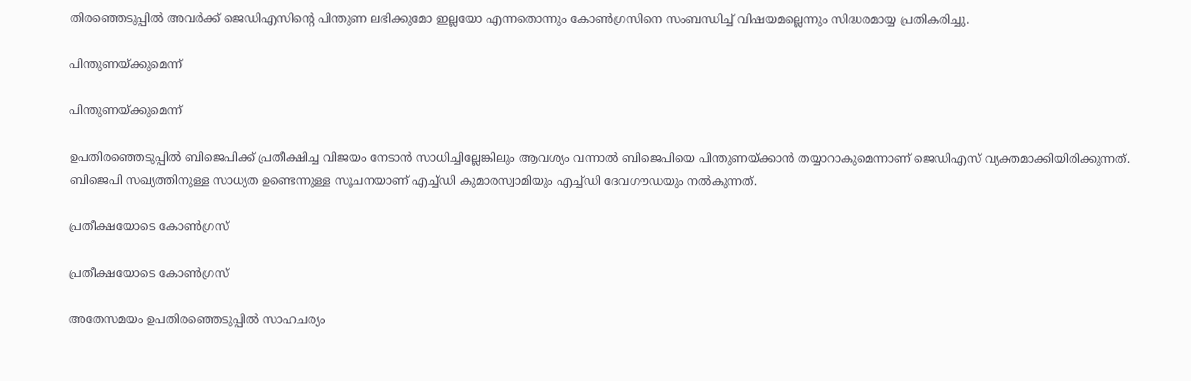തിരഞ്ഞെടുപ്പില്‍ അവര്‍ക്ക് ജെഡിഎസിന്‍റെ പിന്തുണ ലഭിക്കുമോ ഇല്ലയോ എന്നതൊന്നും കോണ്‍ഗ്രസിനെ സംബന്ധിച്ച് വിഷയമല്ലെന്നും സിദ്ധരമായ്യ പ്രതികരിച്ചു.

പിന്തുണയ്ക്കുമെന്ന്

പിന്തുണയ്ക്കുമെന്ന്

ഉപതിരഞ്ഞെടുപ്പില്‍ ബിജെപിക്ക് പ്രതീക്ഷിച്ച വിജയം നേടാന്‍ സാധിച്ചില്ലേങ്കിലും ആവശ്യം വന്നാല്‍ ബിജെപിയെ പിന്തുണയ്ക്കാന്‍ തയ്യാറാകുമെന്നാണ് ജെഡിഎസ് വ്യക്തമാക്കിയിരിക്കുന്നത്. ബിജെപി സഖ്യത്തിനുള്ള സാധ്യത ഉണ്ടെന്നുള്ള സൂചനയാണ് എച്ച്ഡി കുമാരസ്വാമിയും എച്ച്ഡി ദേവഗൗഡയും നല്‍കുന്നത്.

പ്രതീക്ഷയോടെ കോണ്‍ഗ്രസ്

പ്രതീക്ഷയോടെ കോണ്‍ഗ്രസ്

അതേസമയം ഉപതിരഞ്ഞെടുപ്പില്‍ സാഹചര്യം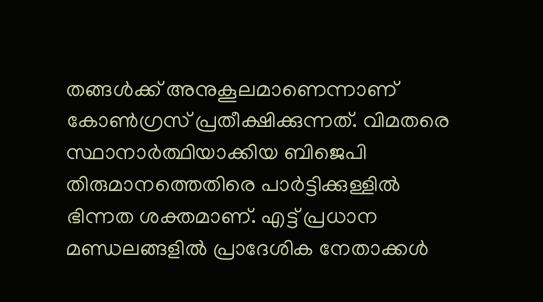തങ്ങള്‍ക്ക് അനുകൂലമാണെന്നാണ് കോണ്‍ഗ്രസ് പ്രതീക്ഷിക്കുന്നത്. വിമതരെ സ്ഥാനാര്‍ത്ഥിയാക്കിയ ബിജെപി തിരുമാനത്തെതിരെ പാര്‍ട്ടിക്കുള്ളില്‍ ഭിന്നത ശക്തമാണ്. എട്ട് പ്രധാന മണ്ഡലങ്ങളില്‍ പ്രാദേശിക നേതാക്കള്‍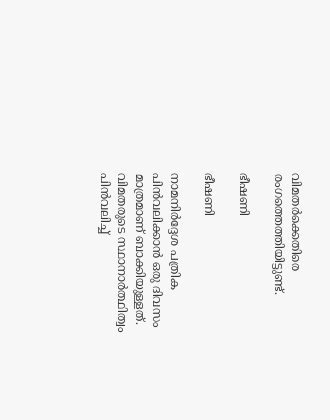വിമതര്‍ക്കെതിരെ രംഗത്തെത്തിയിട്ടുണ്ട്.

ഭീഷണി

ഭീഷണി

നാമനിര്‍ദ്ദേശ പത്രിക പിന്‍വലിക്കാന്‍ ഒരു ദിവസം മാത്രമാണ് ബാക്കിയുള്ളത്. വിമതരുടെ സ്ഥാനാര്‍ത്ഥിത്വം പിന്‍വലിച്ച്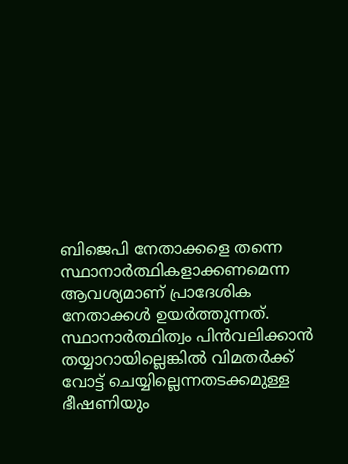ബിജെപി നേതാക്കളെ തന്നെ സ്ഥാനാര്‍ത്ഥികളാക്കണമെന്ന ആവശ്യമാണ് പ്രാദേശിക നേതാക്കള്‍ ഉയര്‍ത്തുന്നത്. സ്ഥാനാര്‍ത്ഥിത്വം പിന്‍വലിക്കാന്‍ തയ്യാറായില്ലെങ്കില്‍ വിമതര്‍ക്ക് വോട്ട് ചെയ്യില്ലെന്നതടക്കമുള്ള ഭീഷണിയും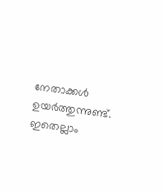നേതാക്കള്‍ ഉയര്‍ത്തുന്നുണ്ട്. ഇതെല്ലാം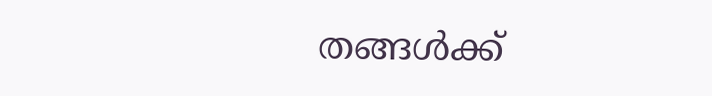തങ്ങള്‍ക്ക്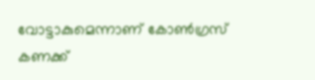വോട്ടാകുമെന്നാണ് കോണ്‍ഗ്രസ് കണക്ക്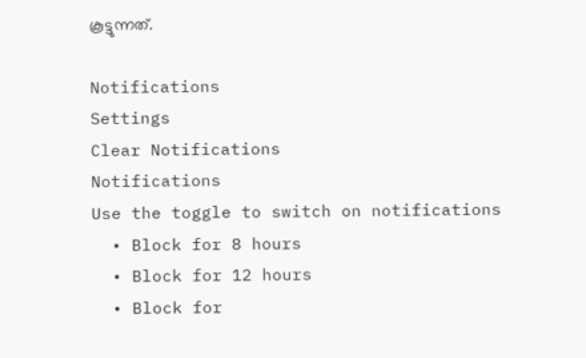കൂട്ടുന്നത്.

Notifications
Settings
Clear Notifications
Notifications
Use the toggle to switch on notifications
  • Block for 8 hours
  • Block for 12 hours
  • Block for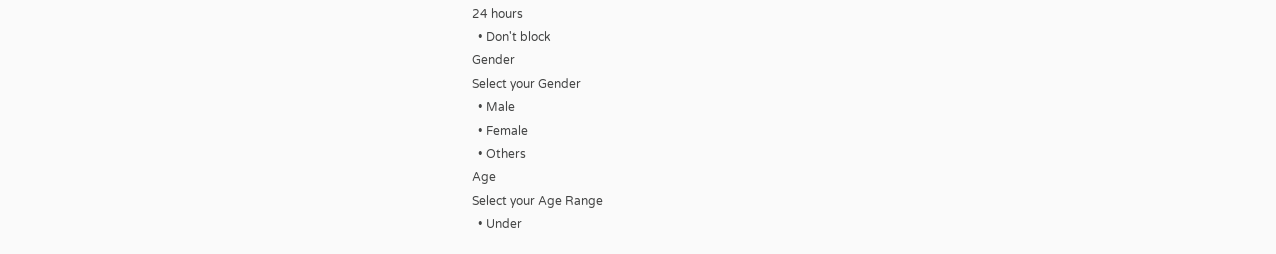24 hours
  • Don't block
Gender
Select your Gender
  • Male
  • Female
  • Others
Age
Select your Age Range
  • Under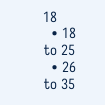18
  • 18 to 25
  • 26 to 35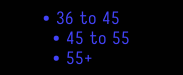• 36 to 45
  • 45 to 55
  • 55+